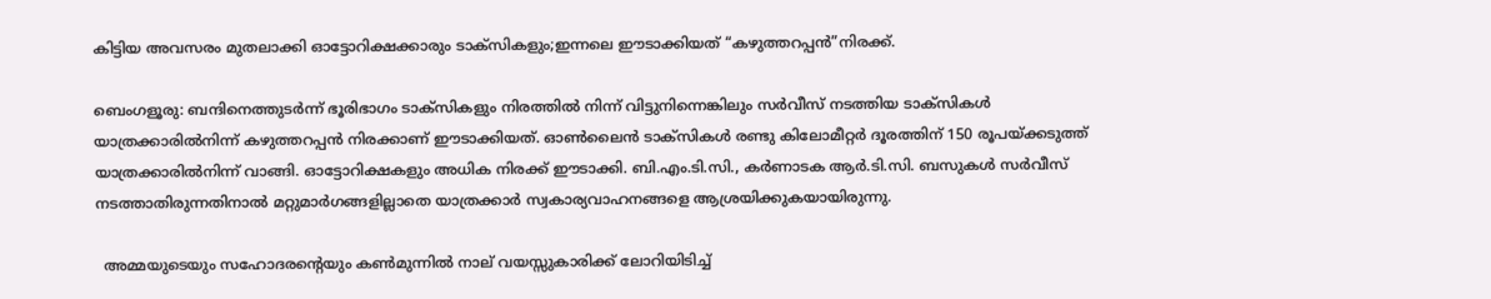കിട്ടിയ അവസരം മുതലാക്കി ഓട്ടോറിക്ഷക്കാരും ടാക്സികളും;ഇന്നലെ ഈടാക്കിയത് “കഴുത്തറപ്പന്‍”നിരക്ക്.

ബെംഗളൂരു: ബന്ദിനെത്തുടർന്ന് ഭൂരിഭാഗം ടാക്സികളും നിരത്തിൽ നിന്ന് വിട്ടുനിന്നെങ്കിലും സർവീസ് നടത്തിയ ടാക്സികൾ യാത്രക്കാരിൽനിന്ന് കഴുത്തറപ്പൻ നിരക്കാണ് ഈടാക്കിയത്. ഓൺലൈൻ ടാക്സികൾ രണ്ടു കിലോമീറ്റർ ദൂരത്തിന് 150 രൂപയ്ക്കടുത്ത് യാത്രക്കാരിൽനിന്ന് വാങ്ങി. ഓട്ടോറിക്ഷകളും അധിക നിരക്ക് ഈടാക്കി. ബി.എം.ടി.സി., കർണാടക ആർ.ടി.സി. ബസുകൾ സർവീസ് നടത്താതിരുന്നതിനാൽ മറ്റുമാർഗങ്ങളില്ലാതെ യാത്രക്കാർ സ്വകാര്യവാഹനങ്ങളെ ആശ്രയിക്കുകയായിരുന്നു.

  അമ്മയുടെയും സഹോദരന്റെയും കൺമുന്നിൽ നാല് വയസ്സുകാരിക്ക് ലോറിയിടിച്ച്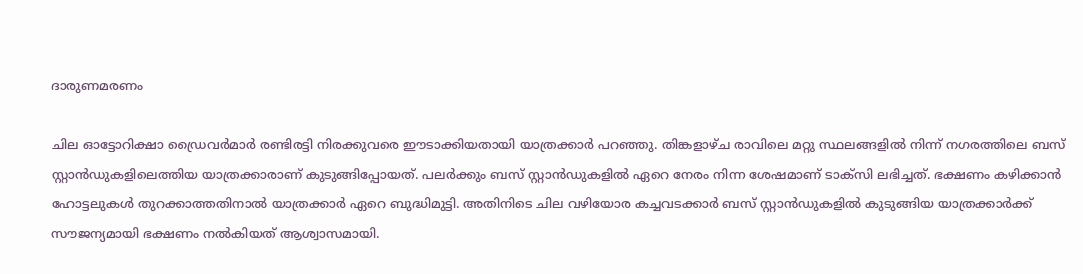ദാരുണമരണം

ചില ഓട്ടോറിക്ഷാ ഡ്രൈവർമാർ രണ്ടിരട്ടി നിരക്കുവരെ ഈടാക്കിയതായി യാത്രക്കാർ പറഞ്ഞു. തിങ്കളാഴ്ച രാവിലെ മറ്റു സ്ഥലങ്ങളിൽ നിന്ന് നഗരത്തിലെ ബസ് സ്റ്റാൻഡുകളിലെത്തിയ യാത്രക്കാരാണ് കുടുങ്ങിപ്പോയത്. പലർക്കും ബസ് സ്റ്റാൻഡുകളിൽ ഏറെ നേരം നിന്ന ശേഷമാണ് ടാക്സി ലഭിച്ചത്. ഭക്ഷണം കഴിക്കാൻ ഹോട്ടലുകൾ തുറക്കാത്തതിനാൽ യാത്രക്കാർ ഏറെ ബുദ്ധിമുട്ടി. അതിനിടെ ചില വഴിയോര കച്ചവടക്കാർ ബസ് സ്റ്റാൻഡുകളിൽ കുടുങ്ങിയ യാത്രക്കാർക്ക് സൗജന്യമായി ഭക്ഷണം നൽകിയത് ആശ്വാസമായി.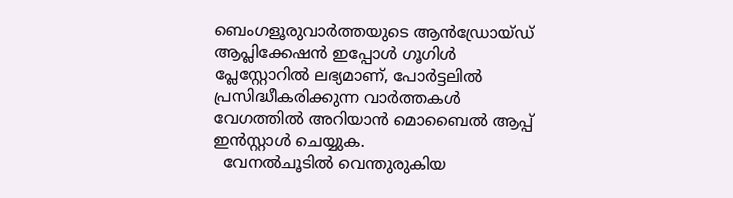ബെംഗളൂരുവാർത്തയുടെ ആൻഡ്രോയ്ഡ് ആപ്ലിക്കേഷൻ ഇപ്പോൾ ഗൂഗിൾ പ്ലേസ്റ്റോറിൽ ലഭ്യമാണ്, പോർട്ടലിൽ പ്രസിദ്ധീകരിക്കുന്ന വാർത്തകൾ വേഗത്തിൽ അറിയാൻ മൊബൈൽ ആപ്പ് ഇൻസ്റ്റാൾ ചെയ്യുക.
  വേനൽചൂടിൽ വെന്തുരുകിയ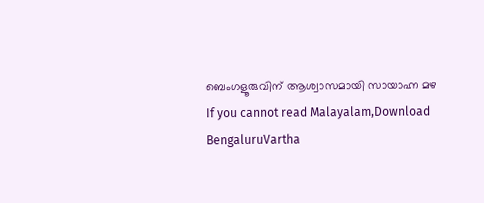ബെംഗളൂരുവിന് ആശ്വാസമായി സായാഹ്ന മഴ
If you cannot read Malayalam,Download BengaluruVartha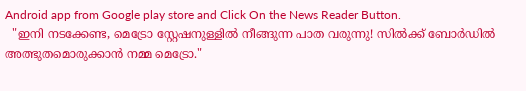Android app from Google play store and Click On the News Reader Button.
  "ഇനി നടക്കേണ്ട, മെട്രോ സ്റ്റേഷനുള്ളിൽ നീങ്ങുന്ന പാത വരുന്നു! സിൽക്ക് ബോർഡിൽ അത്ഭുതമൊരുക്കാൻ നമ്മ മെട്രോ."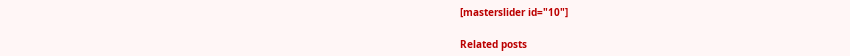[masterslider id="10"]

Related posts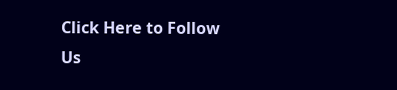Click Here to Follow Us